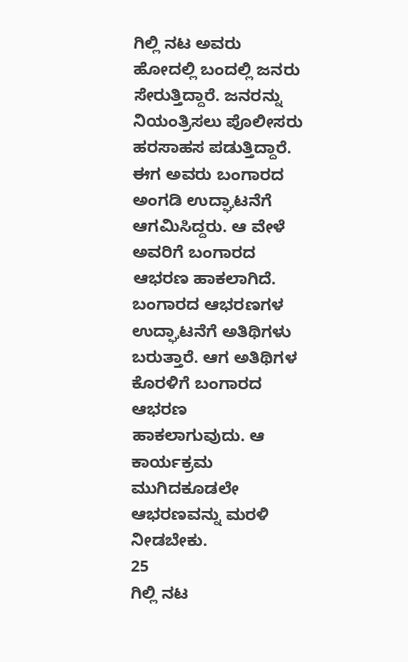ಗಿಲ್ಲಿ ನಟ ಅವರು ಹೋದಲ್ಲಿ ಬಂದಲ್ಲಿ ಜನರು ಸೇರುತ್ತಿದ್ದಾರೆ. ಜನರನ್ನು ನಿಯಂತ್ರಿಸಲು ಪೊಲೀಸರು ಹರಸಾಹಸ ಪಡುತ್ತಿದ್ದಾರೆ. ಈಗ ಅವರು ಬಂಗಾರದ ಅಂಗಡಿ ಉದ್ಘಾಟನೆಗೆ ಆಗಮಿಸಿದ್ದರು. ಆ ವೇಳೆ ಅವರಿಗೆ ಬಂಗಾರದ ಆಭರಣ ಹಾಕಲಾಗಿದೆ.
ಬಂಗಾರದ ಆಭರಣಗಳ ಉದ್ಘಾಟನೆಗೆ ಅತಿಥಿಗಳು ಬರುತ್ತಾರೆ. ಆಗ ಅತಿಥಿಗಳ ಕೊರಳಿಗೆ ಬಂಗಾರದ ಆಭರಣ ಹಾಕಲಾಗುವುದು. ಆ ಕಾರ್ಯಕ್ರಮ ಮುಗಿದಕೂಡಲೇ ಆಭರಣವನ್ನು ಮರಳಿ ನೀಡಬೇಕು.
25
ಗಿಲ್ಲಿ ನಟ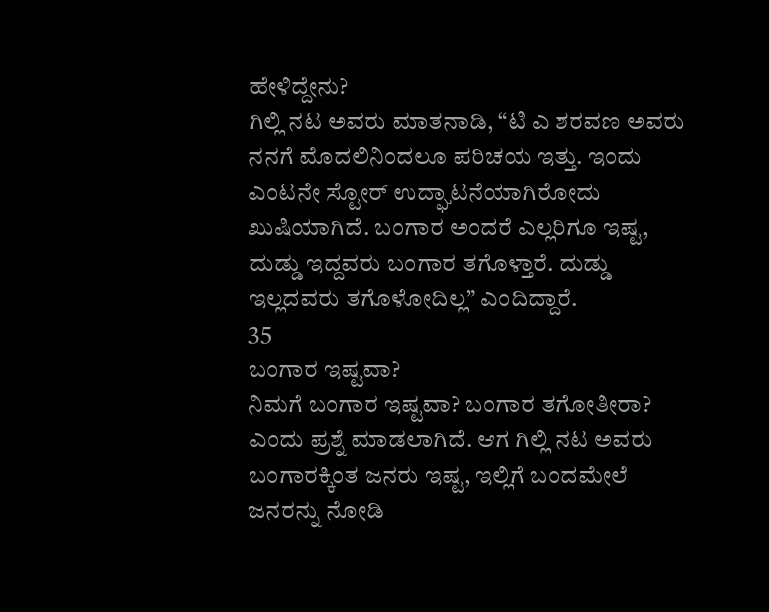ಹೇಳಿದ್ದೇನು?
ಗಿಲ್ಲಿ ನಟ ಅವರು ಮಾತನಾಡಿ, “ಟಿ ಎ ಶರವಣ ಅವರು ನನಗೆ ಮೊದಲಿನಿಂದಲೂ ಪರಿಚಯ ಇತ್ತು. ಇಂದು ಎಂಟನೇ ಸ್ಟೋರ್ ಉದ್ಘಾಟನೆಯಾಗಿರೋದು ಖುಷಿಯಾಗಿದೆ. ಬಂಗಾರ ಅಂದರೆ ಎಲ್ಲರಿಗೂ ಇಷ್ಟ, ದುಡ್ಡು ಇದ್ದವರು ಬಂಗಾರ ತಗೊಳ್ತಾರೆ. ದುಡ್ಡು ಇಲ್ಲದವರು ತಗೊಳೋದಿಲ್ಲ” ಎಂದಿದ್ದಾರೆ.
35
ಬಂಗಾರ ಇಷ್ಟವಾ?
ನಿಮಗೆ ಬಂಗಾರ ಇಷ್ಟವಾ? ಬಂಗಾರ ತಗೋತೀರಾ? ಎಂದು ಪ್ರಶ್ನೆ ಮಾಡಲಾಗಿದೆ. ಆಗ ಗಿಲ್ಲಿ ನಟ ಅವರು ಬಂಗಾರಕ್ಕಿಂತ ಜನರು ಇಷ್ಟ, ಇಲ್ಲಿಗೆ ಬಂದಮೇಲೆ ಜನರನ್ನು ನೋಡಿ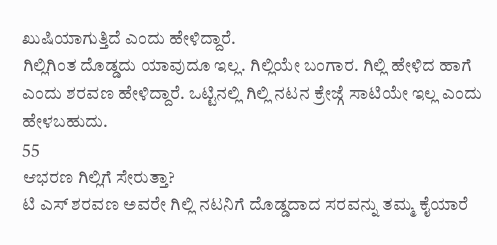ಖುಷಿಯಾಗುತ್ತಿದೆ ಎಂದು ಹೇಳಿದ್ದಾರೆ.
ಗಿಲ್ಲಿಗಿಂತ ದೊಡ್ಡದು ಯಾವುದೂ ಇಲ್ಲ. ಗಿಲ್ಲಿಯೇ ಬಂಗಾರ. ಗಿಲ್ಲಿ ಹೇಳಿದ ಹಾಗೆ ಎಂದು ಶರವಣ ಹೇಳಿದ್ದಾರೆ. ಒಟ್ಟಿನಲ್ಲಿ ಗಿಲ್ಲಿ ನಟನ ಕ್ರೇಜ್ಗೆ ಸಾಟಿಯೇ ಇಲ್ಲ ಎಂದು ಹೇಳಬಹುದು.
55
ಆಭರಣ ಗಿಲ್ಲಿಗೆ ಸೇರುತ್ತಾ?
ಟಿ ಎಸ್ ಶರವಣ ಅವರೇ ಗಿಲ್ಲಿ ನಟನಿಗೆ ದೊಡ್ಡದಾದ ಸರವನ್ನು ತಮ್ಮ ಕೈಯಾರೆ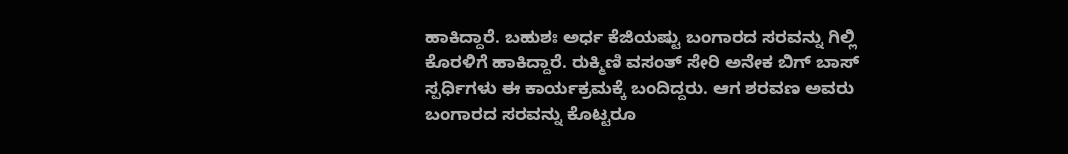ಹಾಕಿದ್ದಾರೆ. ಬಹುಶಃ ಅರ್ಧ ಕೆಜಿಯಷ್ಟು ಬಂಗಾರದ ಸರವನ್ನು ಗಿಲ್ಲಿ ಕೊರಳಿಗೆ ಹಾಕಿದ್ದಾರೆ. ರುಕ್ಮಿಣಿ ವಸಂತ್ ಸೇರಿ ಅನೇಕ ಬಿಗ್ ಬಾಸ್ ಸ್ಪರ್ಧಿಗಳು ಈ ಕಾರ್ಯಕ್ರಮಕ್ಕೆ ಬಂದಿದ್ದರು. ಆಗ ಶರವಣ ಅವರು ಬಂಗಾರದ ಸರವನ್ನು ಕೊಟ್ಟರೂ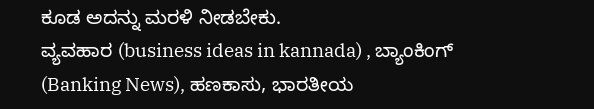ಕೂಡ ಅದನ್ನು ಮರಳಿ ನೀಡಬೇಕು.
ವ್ಯವಹಾರ (business ideas in kannada) , ಬ್ಯಾಂಕಿಂಗ್ (Banking News), ಹಣಕಾಸು, ಭಾರತೀಯ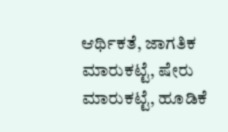ಆರ್ಥಿಕತೆ, ಜಾಗತಿಕ ಮಾರುಕಟ್ಟೆ, ಷೇರು ಮಾರುಕಟ್ಟೆ, ಹೂಡಿಕೆ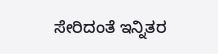ಸೇರಿದಂತೆ ಇನ್ನಿತರ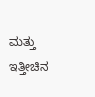ಮತ್ತು ಇತ್ತೀಚಿನ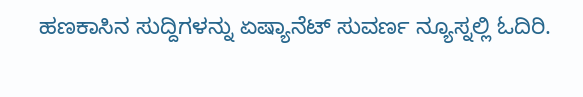ಹಣಕಾಸಿನ ಸುದ್ದಿಗಳನ್ನು ಏಷ್ಯಾನೆಟ್ ಸುವರ್ಣ ನ್ಯೂಸ್ನಲ್ಲಿ ಓದಿರಿ.